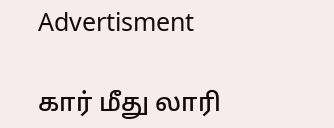Advertisment

கார் மீது லாரி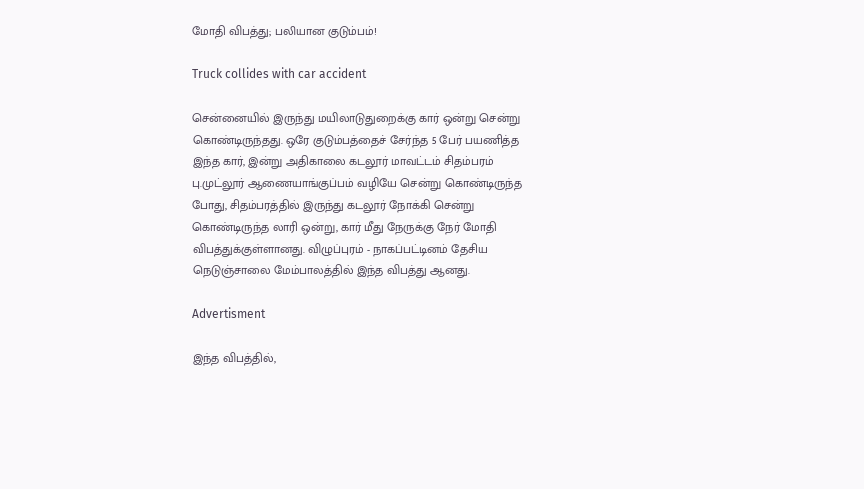மோதி விபத்து; பலியான குடும்பம்!

Truck collides with car accident

சென்னையில் இருந்து மயிலாடுதுறைக்கு கார் ஒன்று சென்று கொண்டிருந்தது. ஒரே குடும்பத்தைச் சேர்ந்த 5 பேர் பயணித்த இந்த கார், இன்று அதிகாலை கடலூர் மாவட்டம் சிதம்பரம் பு.முட்லூர் ஆணையாங்குப்பம் வழியே சென்று கொண்டிருந்த போது, சிதம்பரத்தில் இருந்து கடலூர் நோக்கி சென்று கொண்டிருந்த லாரி ஒன்று, கார் மீது நேருக்கு நேர் மோதி விபத்துக்குள்ளானது. விழுப்புரம் - நாகப்பட்டினம் தேசிய நெடுஞ்சாலை மேம்பாலத்தில் இந்த விபத்து ஆனது.

Advertisment

இந்த விபத்தில்,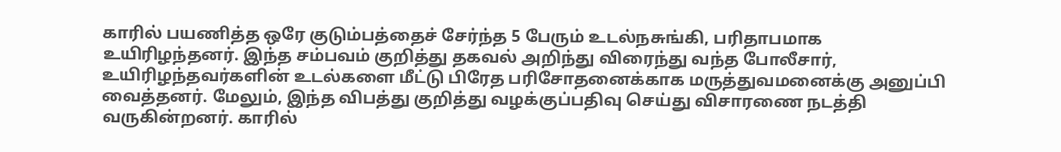காரில் பயணித்த ஒரே குடும்பத்தைச் சேர்ந்த 5 பேரும் உடல்நசுங்கி, பரிதாபமாக உயிரிழந்தனர். இந்த சம்பவம் குறித்து தகவல் அறிந்து விரைந்து வந்த போலீசார், உயிரிழந்தவர்களின் உடல்களை மீட்டு பிரேத பரிசோதனைக்காக மருத்துவமனைக்கு அனுப்பி வைத்தனர். மேலும், இந்த விபத்து குறித்து வழக்குப்பதிவு செய்து விசாரணை நடத்தி வருகின்றனர். காரில்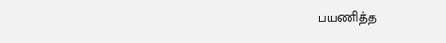பயணித்த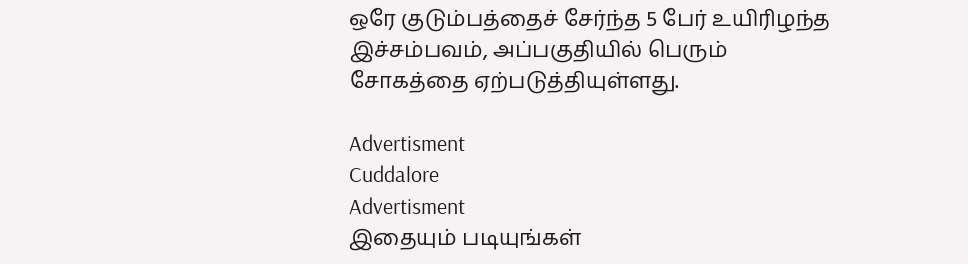ஒரே குடும்பத்தைச் சேர்ந்த 5 பேர் உயிரிழந்த இச்சம்பவம், அப்பகுதியில் பெரும் சோகத்தை ஏற்படுத்தியுள்ளது.

Advertisment
Cuddalore
Advertisment
இதையும் படியுங்கள்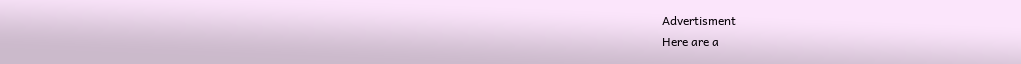Advertisment
Here are a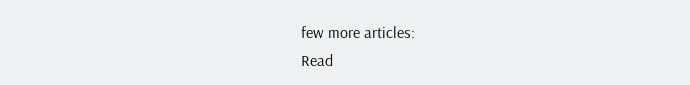few more articles:
Read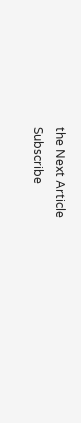the Next Article
Subscribe